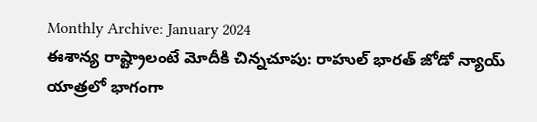Monthly Archive: January 2024
ఈశాన్య రాష్ట్రాలంటే మోదీకి చిన్నచూపు: రాహుల్ భారత్ జోడో న్యాయ్ యాత్రలో భాగంగా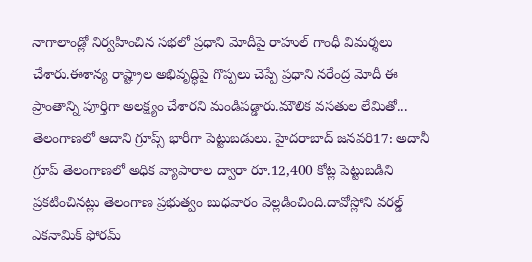నాగాలాండ్లో నిర్వహించిన సభలో ప్రధాని మోదీపై రాహుల్ గాంధీ విమర్శలు చేశారు.ఈశాన్య రాష్ట్రాల అభివృద్ధిపై గొప్పలు చెప్పే ప్రధాని నరేంద్ర మోదీ ఈ ప్రాంతాన్ని పూర్తిగా అలక్ష్యం చేశారని మండిపడ్డారు.మౌలిక వసతుల లేమితో...
తెలంగాణలో ఆదాని గ్రూప్స్ భారీగా పెట్టుబడులు. హైదరాబాద్ జనవరి17: అదానీ గ్రూప్ తెలంగాణలో అధిక వ్యాపారాల ద్వారా రూ.12,400 కోట్ల పెట్టుబడిని ప్రకటించినట్లు తెలంగాణ ప్రభుత్వం బుధవారం వెల్లడించింది.దావోస్లోని వరల్డ్ ఎకనామిక్ ఫోరమ్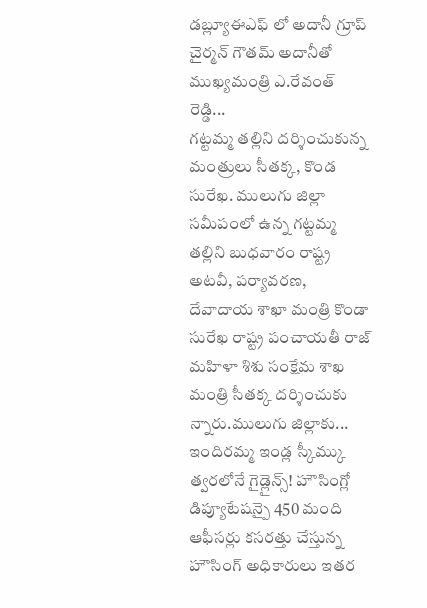డబ్ల్యూఈఎఫ్ లో అదానీ గ్రూప్ చైర్మన్ గౌతమ్ అదానీతో ముఖ్యమంత్రి ఎ.రేవంత్ రెడ్డి...
గట్టమ్మ తల్లిని దర్శించుకున్న మంత్రులు సీతక్క, కొండ సురేఖ. ములుగు జిల్లా సమీపంలో ఉన్న గట్టమ్మ తల్లిని బుధవారం రాష్ట్ర అటవీ, పర్యావరణ, దేవాదాయ శాఖా మంత్రి కొండా సురేఖ రాష్ట్ర పంచాయతీ రాజ్ మహిళా శిశు సంక్షేమ శాఖ మంత్రి సీతక్క దర్శించుకు న్నారు.ములుగు జిల్లాకు...
ఇందిరమ్మ ఇండ్ల స్కీమ్కు త్వరలోనే గైడ్లైన్స్! హౌసింగ్లో డిప్యూటేషన్పై 450 మంది ఆఫీసర్లు కసరత్తు చేస్తున్న హౌసింగ్ అధికారులు ఇతర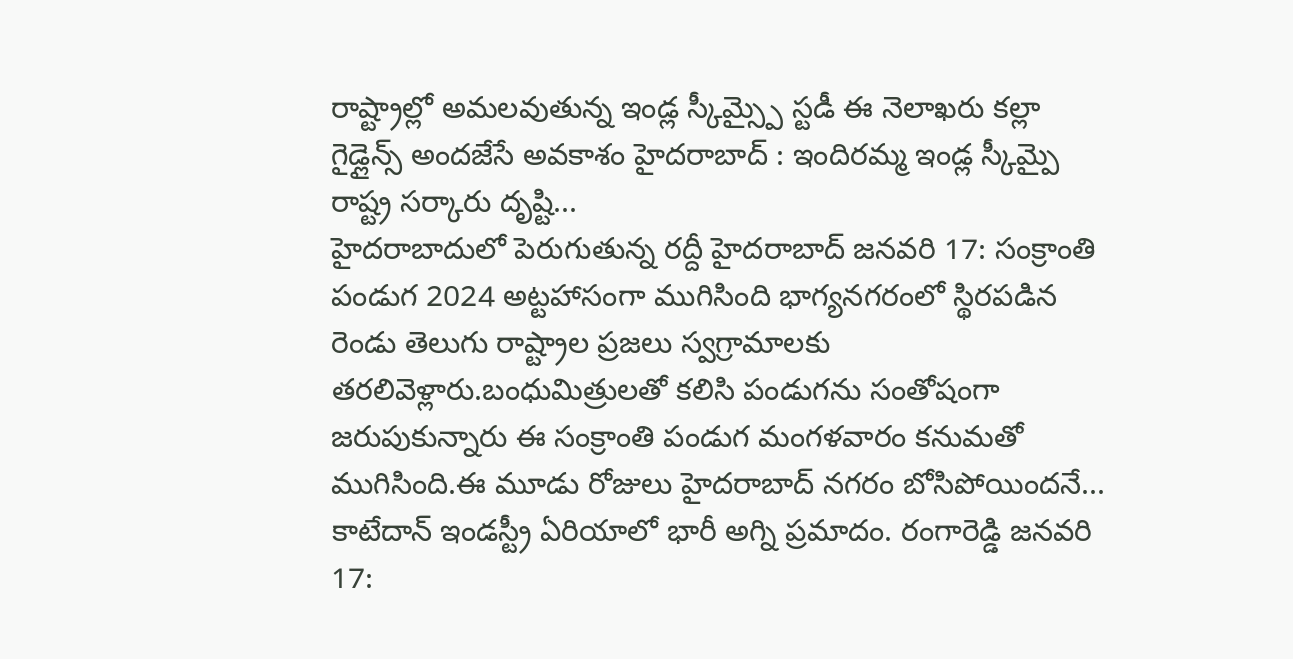రాష్ట్రాల్లో అమలవుతున్న ఇండ్ల స్కీమ్స్పై స్టడీ ఈ నెలాఖరు కల్లా గైడ్లైన్స్ అందజేసే అవకాశం హైదరాబాద్ : ఇందిరమ్మ ఇండ్ల స్కీమ్పై రాష్ట్ర సర్కారు దృష్టి...
హైదరాబాదులో పెరుగుతున్న రద్దీ హైదరాబాద్ జనవరి 17: సంక్రాంతి పండుగ 2024 అట్టహాసంగా ముగిసింది భాగ్యనగరంలో స్థిరపడిన రెండు తెలుగు రాష్ట్రాల ప్రజలు స్వగ్రామాలకు తరలివెళ్లారు.బంధుమిత్రులతో కలిసి పండుగను సంతోషంగా జరుపుకున్నారు ఈ సంక్రాంతి పండుగ మంగళవారం కనుమతో ముగిసింది.ఈ మూడు రోజులు హైదరాబాద్ నగరం బోసిపోయిందనే...
కాటేదాన్ ఇండస్ట్రీ ఏరియాలో భారీ అగ్ని ప్రమాదం. రంగారెడ్డి జనవరి 17: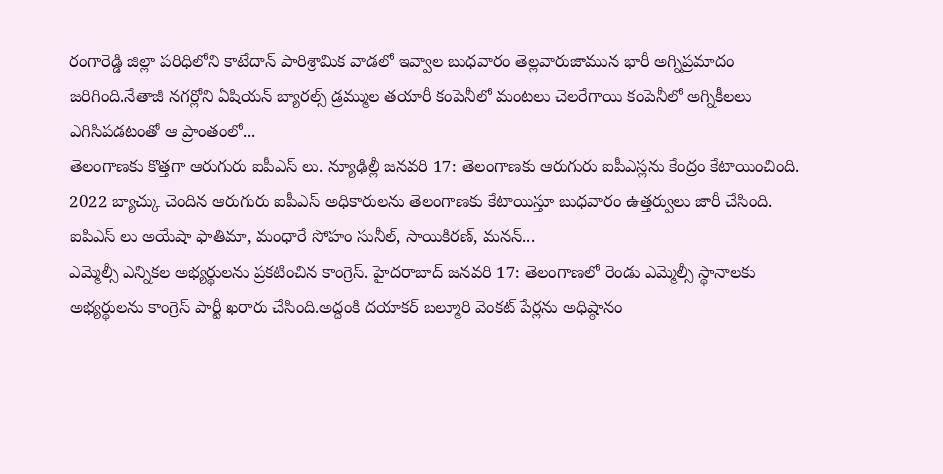రంగారెడ్డి జిల్లా పరిధిలోని కాటేదాన్ పారిశ్రామిక వాడలో ఇవ్వాల బుధవారం తెల్లవారుజామున భారీ అగ్నిప్రమాదం జరిగింది.నేతాజీ నగర్లోని ఏషియన్ బ్యారల్స్ డ్రమ్ముల తయారీ కంపెనీలో మంటలు చెలరేగాయి కంపెనీలో అగ్నికీలలు ఎగిసిపడటంతో ఆ ప్రాంతంలో...
తెలంగాణకు కొత్తగా ఆరుగురు ఐపీఎస్ లు. న్యూఢిల్లీ జనవరి 17: తెలంగాణకు ఆరుగురు ఐపీఎస్లను కేంద్రం కేటాయించింది. 2022 బ్యాచ్కు చెందిన ఆరుగురు ఐపీఎస్ అధికారులను తెలంగాణకు కేటాయిస్తూ బుధవారం ఉత్తర్వులు జారీ చేసింది. ఐపిఎస్ లు అయేషా ఫాతిమా, మంధారే సోహం సునీల్, సాయికిరణ్, మనన్...
ఎమ్మెల్సీ ఎన్నికల అభ్యర్థులను ప్రకటించిన కాంగ్రెస్. హైదరాబాద్ జనవరి 17: తెలంగాణలో రెండు ఎమ్మెల్సీ స్థానాలకు అభ్యర్థులను కాంగ్రెస్ పార్టీ ఖరారు చేసింది.అద్దంకి దయాకర్ బల్మూరి వెంకట్ పేర్లను అధిష్ఠానం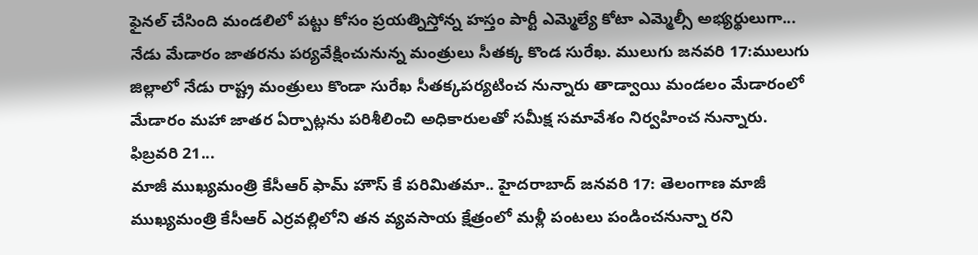ఫైనల్ చేసింది మండలిలో పట్టు కోసం ప్రయత్నిస్తోన్న హస్తం పార్టీ ఎమ్మెల్యే కోటా ఎమ్మెల్సీ అభ్యర్థులుగా...
నేడు మేడారం జాతరను పర్యవేక్షించునున్న మంత్రులు సీతక్క కొండ సురేఖ. ములుగు జనవరి 17:ములుగు జిల్లాలో నేడు రాష్ట్ర మంత్రులు కొండా సురేఖ సీతక్కపర్యటించ నున్నారు తాడ్వాయి మండలం మేడారంలో మేడారం మహా జాతర ఏర్పాట్లను పరిశీలించి అధికారులతో సమీక్ష సమావేశం నిర్వహించ నున్నారు. ఫిబ్రవరి 21...
మాజీ ముఖ్యమంత్రి కేసీఆర్ ఫామ్ హౌస్ కే పరిమితమా.. హైదరాబాద్ జనవరి 17: తెలంగాణ మాజీ ముఖ్యమంత్రి కేసీఆర్ ఎర్రవల్లిలోని తన వ్యవసాయ క్షేత్రంలో మళ్లీ పంటలు పండించనున్నా రని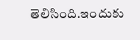తెలిసింది.ఇందుకు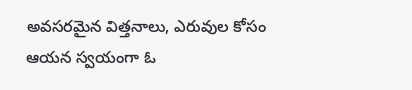అవసరమైన విత్తనాలు, ఎరువుల కోసం ఆయన స్వయంగా ఓ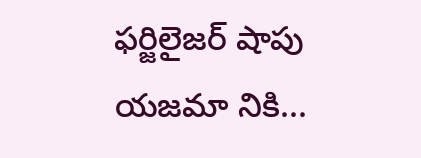ఫర్జిలైజర్ షాపు యజమా నికి...